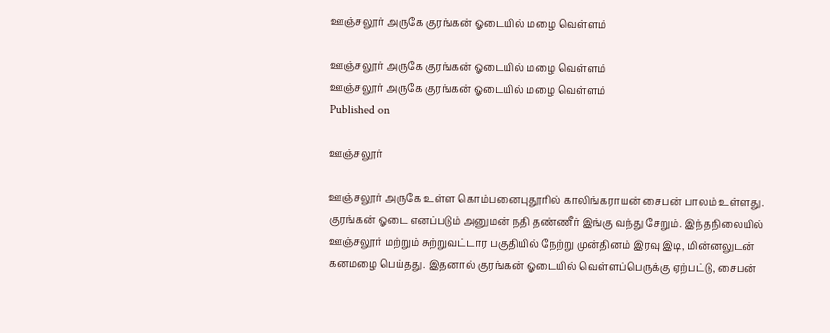ஊஞ்சலூர் அருகே குரங்கன் ஓடையில் மழை வெள்ளம்

ஊஞ்சலூர் அருகே குரங்கன் ஓடையில் மழை வெள்ளம்
ஊஞ்சலூர் அருகே குரங்கன் ஓடையில் மழை வெள்ளம்
Published on

ஊஞ்சலூர்

ஊஞ்சலூர் அருகே உள்ள கொம்பனைபுதூரில் காலிங்கராயன் சைபன் பாலம் உள்ளது. குரங்கன் ஓடை எனப்படும் அனுமன் நதி தண்ணீர் இங்கு வந்து சேறும். இந்தநிலையில் ஊஞ்சலூர் மற்றும் சுற்றுவட்டார பகுதியில் நேற்று முன்தினம் இரவு இடி, மின்னலுடன் கனமழை பெய்தது. இதனால் குரங்கன் ஓடையில் வெள்ளப்பெருக்கு ஏற்பட்டு, சைபன்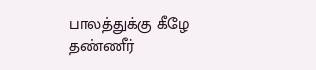பாலத்துக்கு கீழே தண்ணீர்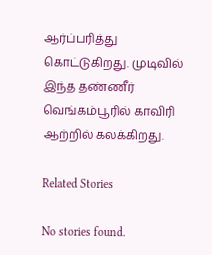ஆர்ப்பரித்து கொட்டுகிறது. முடிவில் இந்த தண்ணீர் வெங்கம்பூரில் காவிரி ஆற்றில் கலக்கிறது.

Related Stories

No stories found.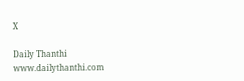X

Daily Thanthi
www.dailythanthi.com